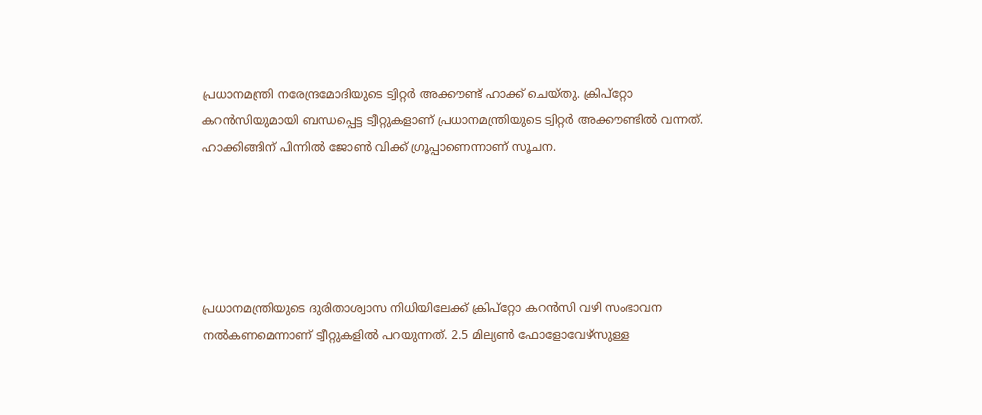പ്രധാനമന്ത്രി നരേന്ദ്രമോദിയുടെ ട്വിറ്റര്‍ അക്കൗണ്ട് ഹാക്ക് ചെയ്തു. ക്രിപ്റ്റോ കറന്‍സിയുമായി ബന്ധപ്പെട്ട ട്വീറ്റുകളാണ് പ്രധാനമന്ത്രിയുടെ ട്വിറ്റര്‍ അക്കൗണ്ടില്‍ വന്നത്. ഹാക്കിങ്ങിന് പിന്നില്‍ ജോണ്‍ വിക്ക് ഗ്രൂപ്പാണെന്നാണ് സൂചന.





പ്രധാനമന്ത്രിയുടെ ദുരിതാശ്വാസ നിധിയിലേക്ക് ക്രിപ്റ്റോ കറന്‍സി വഴി സംഭാവന നല്‍കണമെന്നാണ് ട്വീറ്റുകളില്‍ പറയുന്നത്. 2.5 മില്യണ്‍ ഫോളോവേഴ്സുള്ള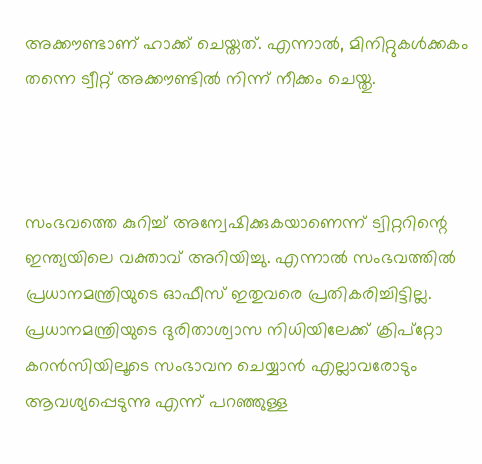അക്കൗണ്ടാണ് ഹാക്ക് ചെയ്തത്. എന്നാല്‍, മിനിറ്റുകള്‍ക്കകം തന്നെ ട്വീറ്റ് അക്കൗണ്ടില്‍ നിന്ന് നീക്കം ചെയ്തു.



സംഭവത്തെ കുറിച്ച്‌ അന്വേഷിക്കുകയാണെന്ന് ട്വിറ്ററിന്റെ ഇന്ത്യയിലെ വക്താവ് അറിയിച്ചു. എന്നാല്‍ സംഭവത്തില്‍ പ്രധാനമന്ത്രിയുടെ ഓഫീസ് ഇതുവരെ പ്രതികരിച്ചിട്ടില്ല. പ്രധാനമന്ത്രിയുടെ ദുരിതാശ്വാസ നിധിയിലേക്ക് ക്രിപ്‌റ്റോ കറന്‍സിയിലൂടെ സംഭാവന ചെയ്യാന്‍ എല്ലാവരോടും ആവശ്യപ്പെടുന്നു എന്ന് പറഞ്ഞുള്ള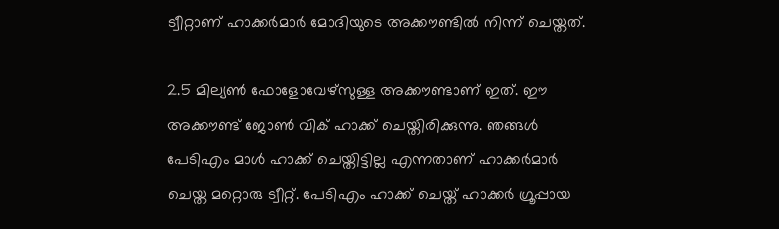ട്വീറ്റാണ് ഹാക്കര്‍മാര്‍ മോദിയുടെ അക്കൗണ്ടില്‍ നിന്ന് ചെയ്തത്.

2.5 മില്യണ്‍ ഫോളോവേഴ്‌സുള്ള അക്കൗണ്ടാണ് ഇത്. ഈ അക്കൗണ്ട് ജോണ്‍ വിക് ഹാക്ക് ചെയ്തിരിക്കുന്നു. ഞങ്ങള്‍ പേടിഎം മാള്‍ ഹാക്ക് ചെയ്തിട്ടില്ല എന്നതാണ് ഹാക്കര്‍മാര്‍ ചെയ്ത മറ്റൊരു ട്വീറ്റ്. പേടിഎം ഹാക്ക് ചെയ്ത് ഹാക്കര്‍ ഗ്രൂപ്പായ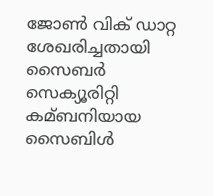ജോണ്‍ വിക് ഡാറ്റ ശേഖരിച്ചതായി സൈബര്‍ സെക്യൂരിറ്റി കമ്ബനിയായ സൈബിള്‍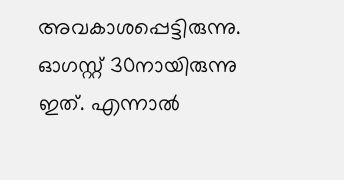അവകാശപ്പെട്ടിരുന്നു. ഓഗസ്റ്റ് 30നായിരുന്നു ഇത്. എന്നാല്‍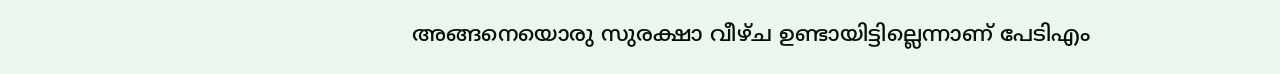അങ്ങനെയൊരു സുരക്ഷാ വീഴ്ച ഉണ്ടായിട്ടില്ലെന്നാണ് പേടിഎം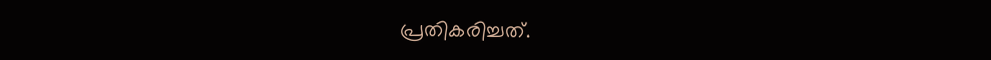പ്രതികരിച്ചത്.